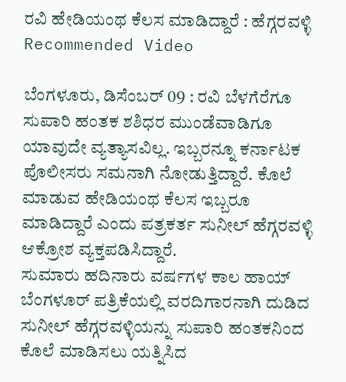ರವಿ ಹೇಡಿಯಂಥ ಕೆಲಸ ಮಾಡಿದ್ದಾರೆ : ಹೆಗ್ಗರವಳ್ಳಿ
Recommended Video

ಬೆಂಗಳೂರು, ಡಿಸೆಂಬರ್ 09 : ರವಿ ಬೆಳಗೆರೆಗೂ ಸುಪಾರಿ ಹಂತಕ ಶಶಿಧರ ಮುಂಡೆವಾಡಿಗೂ ಯಾವುದೇ ವ್ಯತ್ಯಾಸವಿಲ್ಲ. ಇಬ್ಬರನ್ನೂ ಕರ್ನಾಟಕ ಪೊಲೀಸರು ಸಮನಾಗಿ ನೋಡುತ್ತಿದ್ದಾರೆ. ಕೊಲೆ ಮಾಡುವ ಹೇಡಿಯಂಥ ಕೆಲಸ ಇಬ್ಬರೂ ಮಾಡಿದ್ದಾರೆ ಎಂದು ಪತ್ರಕರ್ತ ಸುನೀಲ್ ಹೆಗ್ಗರವಳ್ಳಿ ಆಕ್ರೋಶ ವ್ಯಕ್ತಪಡಿಸಿದ್ದಾರೆ.
ಸುಮಾರು ಹದಿನಾರು ವರ್ಷಗಳ ಕಾಲ ಹಾಯ್ ಬೆಂಗಳೂರ್ ಪತ್ರಿಕೆಯಲ್ಲಿ ವರದಿಗಾರನಾಗಿ ದುಡಿದ ಸುನೀಲ್ ಹೆಗ್ಗರವಳ್ಳಿಯನ್ನು ಸುಪಾರಿ ಹಂತಕನಿಂದ ಕೊಲೆ ಮಾಡಿಸಲು ಯತ್ನಿಸಿದ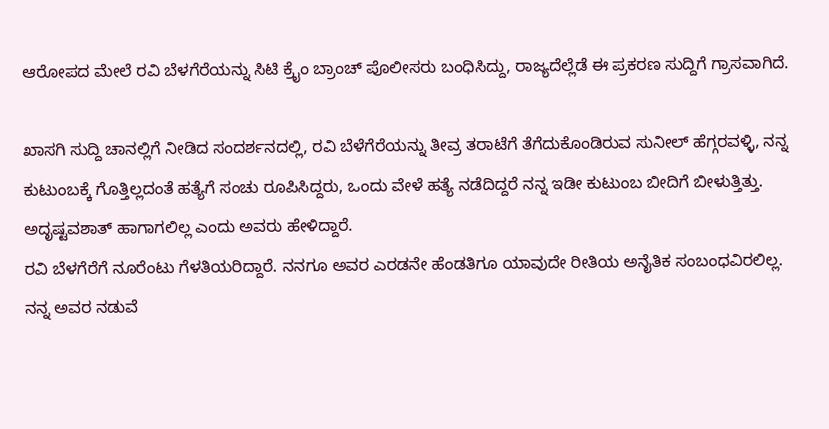ಆರೋಪದ ಮೇಲೆ ರವಿ ಬೆಳಗೆರೆಯನ್ನು ಸಿಟಿ ಕ್ರೈಂ ಬ್ರಾಂಚ್ ಪೊಲೀಸರು ಬಂಧಿಸಿದ್ದು, ರಾಜ್ಯದೆಲ್ಲೆಡೆ ಈ ಪ್ರಕರಣ ಸುದ್ದಿಗೆ ಗ್ರಾಸವಾಗಿದೆ.

ಖಾಸಗಿ ಸುದ್ದಿ ಚಾನಲ್ಲಿಗೆ ನೀಡಿದ ಸಂದರ್ಶನದಲ್ಲಿ, ರವಿ ಬೆಳೆಗೆರೆಯನ್ನು ತೀವ್ರ ತರಾಟೆಗೆ ತೆಗೆದುಕೊಂಡಿರುವ ಸುನೀಲ್ ಹೆಗ್ಗರವಳ್ಳಿ, ನನ್ನ ಕುಟುಂಬಕ್ಕೆ ಗೊತ್ತಿಲ್ಲದಂತೆ ಹತ್ಯೆಗೆ ಸಂಚು ರೂಪಿಸಿದ್ದರು, ಒಂದು ವೇಳೆ ಹತ್ಯೆ ನಡೆದಿದ್ದರೆ ನನ್ನ ಇಡೀ ಕುಟುಂಬ ಬೀದಿಗೆ ಬೀಳುತ್ತಿತ್ತು. ಅದೃಷ್ಟವಶಾತ್ ಹಾಗಾಗಲಿಲ್ಲ ಎಂದು ಅವರು ಹೇಳಿದ್ದಾರೆ.
ರವಿ ಬೆಳಗೆರೆಗೆ ನೂರೆಂಟು ಗೆಳತಿಯರಿದ್ದಾರೆ. ನನಗೂ ಅವರ ಎರಡನೇ ಹೆಂಡತಿಗೂ ಯಾವುದೇ ರೀತಿಯ ಅನೈತಿಕ ಸಂಬಂಧವಿರಲಿಲ್ಲ. ನನ್ನ ಅವರ ನಡುವೆ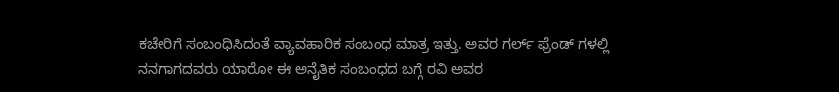ಕಚೇರಿಗೆ ಸಂಬಂಧಿಸಿದಂತೆ ವ್ಯಾವಹಾರಿಕ ಸಂಬಂಧ ಮಾತ್ರ ಇತ್ತು. ಅವರ ಗರ್ಲ್ ಫ್ರೆಂಡ್ ಗಳಲ್ಲಿ ನನಗಾಗದವರು ಯಾರೋ ಈ ಅನೈತಿಕ ಸಂಬಂಧದ ಬಗ್ಗೆ ರವಿ ಅವರ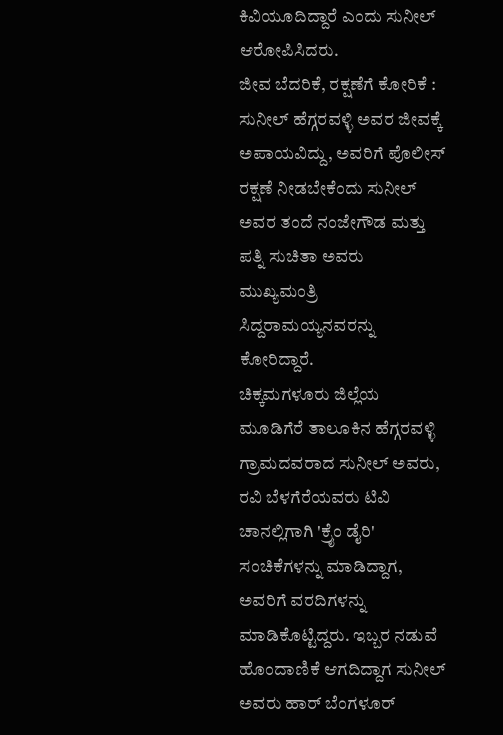ಕಿವಿಯೂದಿದ್ದಾರೆ ಎಂದು ಸುನೀಲ್ ಆರೋಪಿಸಿದರು.
ಜೀವ ಬೆದರಿಕೆ, ರಕ್ಷಣೆಗೆ ಕೋರಿಕೆ : ಸುನೀಲ್ ಹೆಗ್ಗರವಳ್ಳಿ ಅವರ ಜೀವಕ್ಕೆ ಅಪಾಯವಿದ್ದು, ಅವರಿಗೆ ಪೊಲೀಸ್ ರಕ್ಷಣೆ ನೀಡಬೇಕೆಂದು ಸುನೀಲ್ ಅವರ ತಂದೆ ನಂಜೇಗೌಡ ಮತ್ತು ಪತ್ನಿ ಸುಚಿತಾ ಅವರು ಮುಖ್ಯಮಂತ್ರಿ ಸಿದ್ದರಾಮಯ್ಯನವರನ್ನು ಕೋರಿದ್ದಾರೆ.
ಚಿಕ್ಕಮಗಳೂರು ಜಿಲ್ಲೆಯ ಮೂಡಿಗೆರೆ ತಾಲೂಕಿನ ಹೆಗ್ಗರವಳ್ಳಿ ಗ್ರಾಮದವರಾದ ಸುನೀಲ್ ಅವರು, ರವಿ ಬೆಳಗೆರೆಯವರು ಟಿವಿ ಚಾನಲ್ಲಿಗಾಗಿ 'ಕ್ರೈಂ ಡೈರಿ' ಸಂಚಿಕೆಗಳನ್ನು ಮಾಡಿದ್ದಾಗ, ಅವರಿಗೆ ವರದಿಗಳನ್ನು ಮಾಡಿಕೊಟ್ಟಿದ್ದರು. ಇಬ್ಬರ ನಡುವೆ ಹೊಂದಾಣಿಕೆ ಆಗದಿದ್ದಾಗ ಸುನೀಲ್ ಅವರು ಹಾರ್ ಬೆಂಗಳೂರ್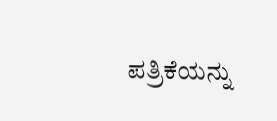ಪತ್ರಿಕೆಯನ್ನು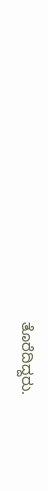ತೊರೆದಿದ್ದರು.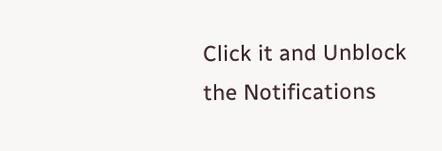Click it and Unblock the Notifications